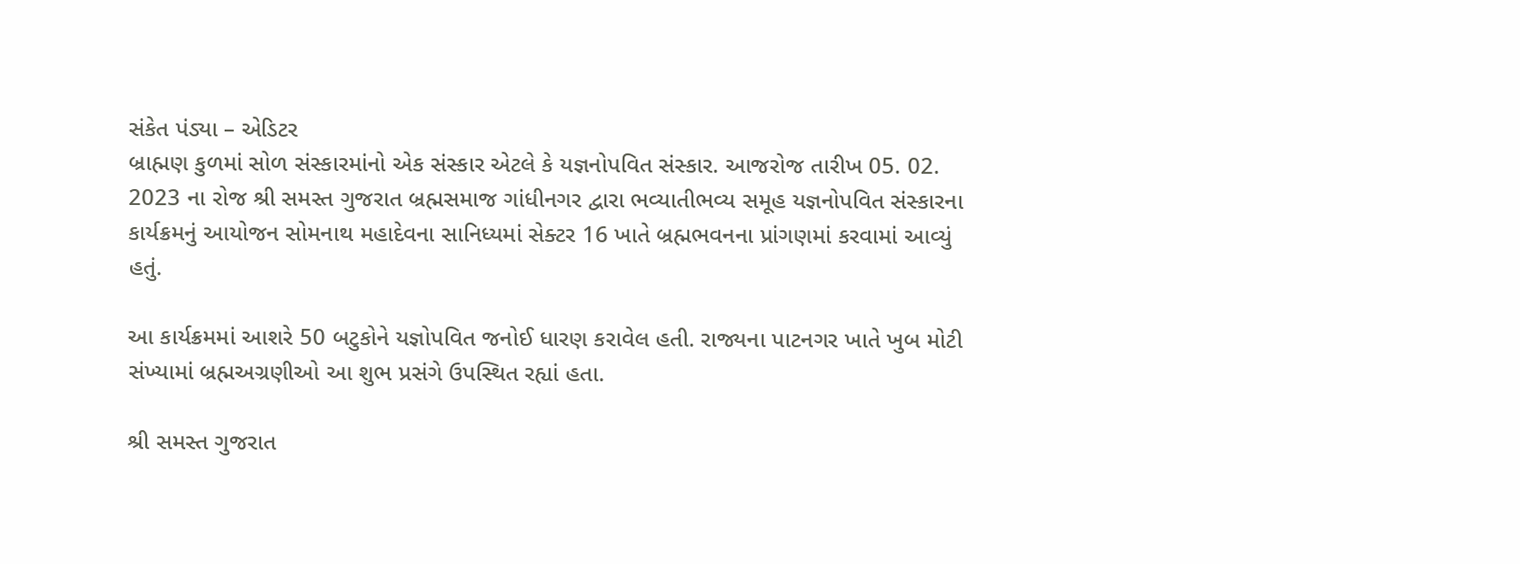સંકેત પંડ્યા – એડિટર
બ્રાહ્મણ કુળમાં સોળ સંસ્કારમાંનો એક સંસ્કાર એટલે કે યજ્ઞનોપવિત સંસ્કાર. આજરોજ તારીખ 05. 02. 2023 ના રોજ શ્રી સમસ્ત ગુજરાત બ્રહ્મસમાજ ગાંધીનગર દ્વારા ભવ્યાતીભવ્ય સમૂહ યજ્ઞનોપવિત સંસ્કારના કાર્યક્રમનું આયોજન સોમનાથ મહાદેવના સાનિધ્યમાં સેક્ટર 16 ખાતે બ્રહ્મભવનના પ્રાંગણમાં કરવામાં આવ્યું હતું.

આ કાર્યક્રમમાં આશરે 50 બટુકોને યજ્ઞોપવિત જનોઈ ધારણ કરાવેલ હતી. રાજ્યના પાટનગર ખાતે ખુબ મોટી સંખ્યામાં બ્રહ્મઅગ્રણીઓ આ શુભ પ્રસંગે ઉપસ્થિત રહ્યાં હતા.

શ્રી સમસ્ત ગુજરાત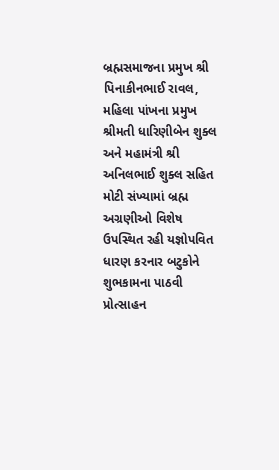બ્રહ્મસમાજના પ્રમુખ શ્રી પિનાકીનભાઈ રાવલ, મહિલા પાંખના પ્રમુખ શ્રીમતી ધારિણીબેન શુક્લ અને મહામંત્રી શ્રી અનિલભાઈ શુક્લ સહિત મોટી સંખ્યામાં બ્રહ્મ અગ્રણીઓ વિશેષ ઉપસ્થિત રહી યજ્ઞોપવિત ધારણ કરનાર બટુકોને શુભકામના પાઠવી પ્રોત્સાહન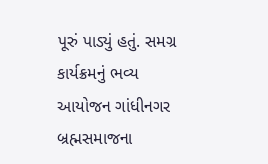પૂરું પાડ્યું હતું. સમગ્ર કાર્યક્રમનું ભવ્ય આયોજન ગાંધીનગર બ્રહ્મસમાજના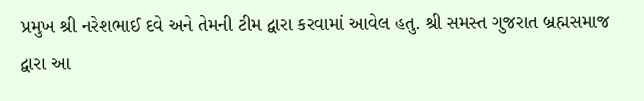પ્રમુખ શ્રી નરેશભાઈ દવે અને તેમની ટીમ દ્વારા કરવામાં આવેલ હતુ. શ્રી સમસ્ત ગુજરાત બ્રહ્મસમાજ દ્વારા આ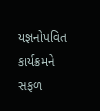યજ્ઞનોપવિત કાર્યક્રમને સફળ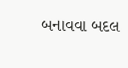બનાવવા બદલ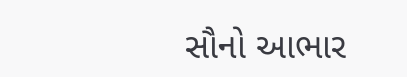સૌનો આભાર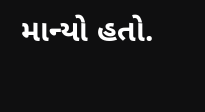માન્યો હતો.